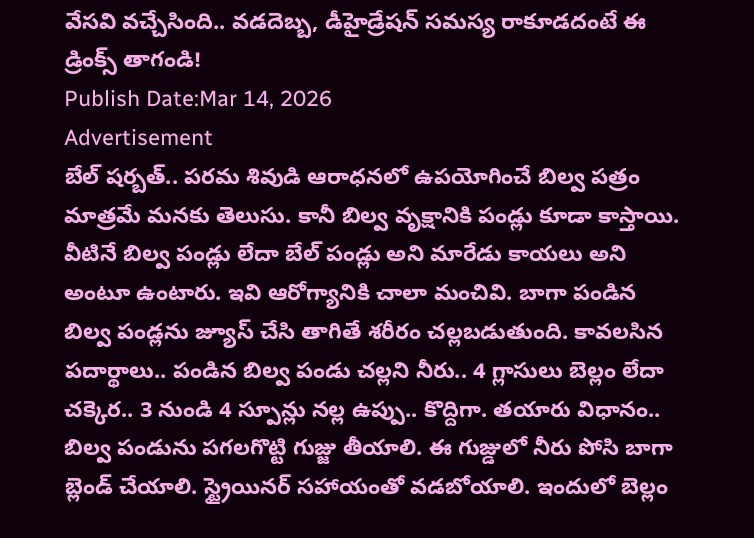వేసవి వచ్చేసింది.. వడదెబ్బ, డీహైడ్రేషన్ సమస్య రాకూడదంటే ఈ డ్రింక్స్ తాగండి!
Publish Date:Mar 14, 2026
Advertisement
బేల్ షర్బత్.. పరమ శివుడి ఆరాధనలో ఉపయోగించే బిల్వ పత్రం మాత్రమే మనకు తెలుసు. కానీ బిల్వ వృక్షానికి పండ్లు కూడా కాస్తాయి. వీటినే బిల్వ పండ్లు లేదా బేల్ పండ్లు అని మారేడు కాయలు అని అంటూ ఉంటారు. ఇవి ఆరోగ్యానికి చాలా మంచివి. బాగా పండిన బిల్వ పండ్లను జ్యూస్ చేసి తాగితే శరీరం చల్లబడుతుంది. కావలసిన పదార్థాలు.. పండిన బిల్వ పండు చల్లని నీరు.. 4 గ్లాసులు బెల్లం లేదా చక్కెర.. 3 నుండి 4 స్పూన్లు నల్ల ఉప్పు.. కొద్దిగా. తయారు విధానం.. బిల్వ పండును పగలగొట్టి గుజ్జు తీయాలి. ఈ గుజ్డులో నీరు పోసి బాగా బ్లెండ్ చేయాలి. స్ట్రైయినర్ సహాయంతో వడబోయాలి. ఇందులో బెల్లం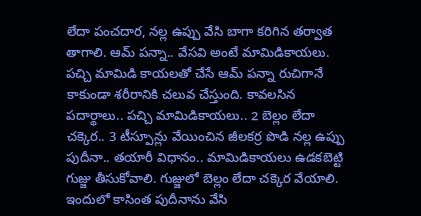లేదా పంచదార, నల్ల ఉప్పు వేసి బాగా కరిగిన తర్వాత తాగాలి. ఆమ్ పన్నా.. వేసవి అంటే మామిడికాయలు. పచ్చి మామిడి కాయలతో చేసే ఆమ్ పన్నా రుచిగానే కాకుండా శరీరానికి చలువ చేస్తుంది. కావలసిన పదార్థాలు.. పచ్చి మామిడికాయలు.. 2 బెల్లం లేదా చక్కెర.. 3 టీస్పూన్లు వేయించిన జీలకర్ర పొడి నల్ల ఉప్పు పుదీనా.. తయారీ విధానం.. మామిడికాయలు ఉడకబెట్టి గుజ్జు తీసుకోవాలి. గుజ్జులో బెల్లం లేదా చక్కెర వేయాలి. ఇందులో కాసింత పుదీనాను వేసి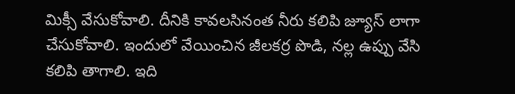మిక్సీ వేసుకోవాలి. దీనికి కావలసినంత నీరు కలిపి జ్యూస్ లాగా చేసుకోవాలి. ఇందులో వేయించిన జీలకర్ర పొడి, నల్ల ఉప్పు వేసి కలిపి తాగాలి. ఇది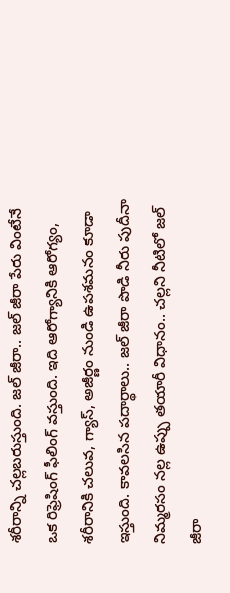శరీరాన్ని చల్లబరుస్తుంది. జల్ జీరా.. జల్ జీరా పేరు వింటేనే ఒక రిఫ్రెషింగ్ ఫీలింగ్ వస్తుంది. ఇది ఆరోగ్యానికి ఆరోగ్యం, శరీరానికి చలువ, గ్యాస్, అజీర్ణం నుండి ఉపశమనం కూడా ఇస్తుంది. కావలసిన పదార్థాలు.. జల్ జీరా పొడి నీరు పుదీనా నిమ్మరసం నల్ల ఉప్పు తయారీ విధానం.. చల్లని నీటిలో జల్ జీరా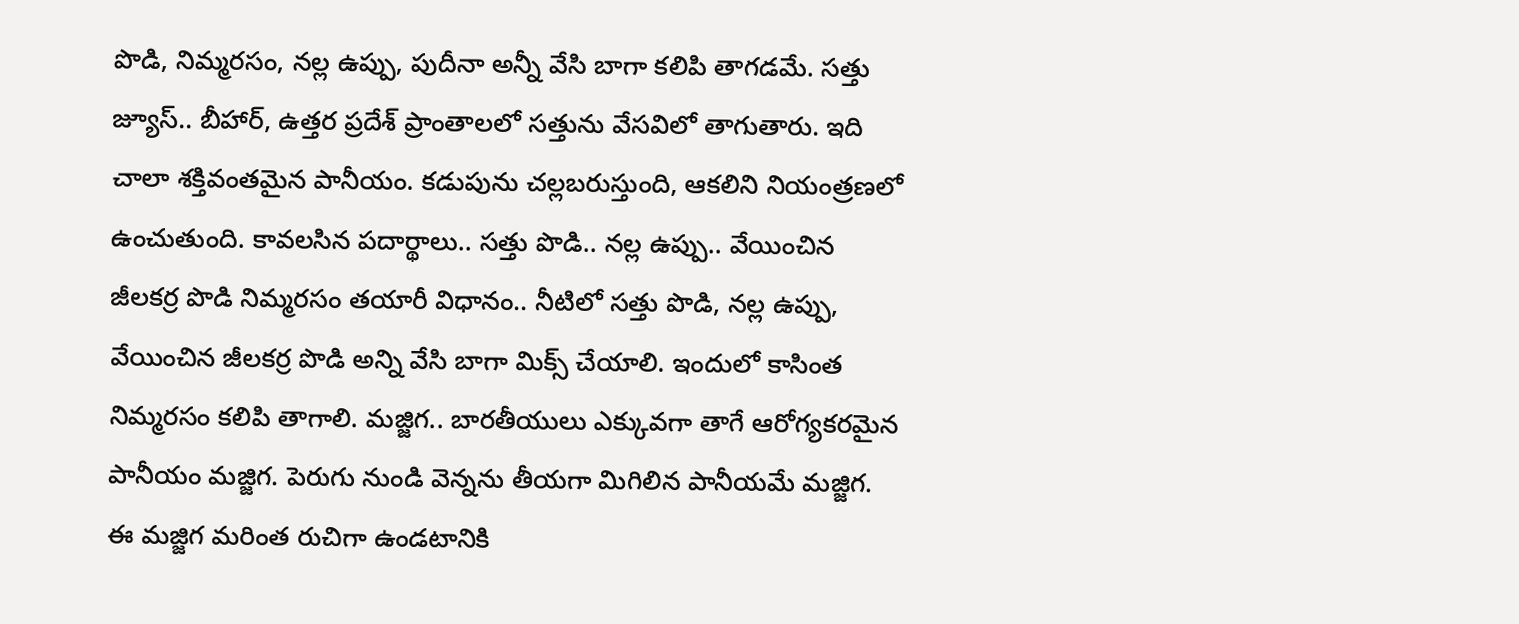పొడి, నిమ్మరసం, నల్ల ఉప్పు, పుదీనా అన్నీ వేసి బాగా కలిపి తాగడమే. సత్తు జ్యూస్.. బీహార్, ఉత్తర ప్రదేశ్ ప్రాంతాలలో సత్తును వేసవిలో తాగుతారు. ఇది చాలా శక్తివంతమైన పానీయం. కడుపును చల్లబరుస్తుంది, ఆకలిని నియంత్రణలో ఉంచుతుంది. కావలసిన పదార్థాలు.. సత్తు పొడి.. నల్ల ఉప్పు.. వేయించిన జీలకర్ర పొడి నిమ్మరసం తయారీ విధానం.. నీటిలో సత్తు పొడి, నల్ల ఉప్పు, వేయించిన జీలకర్ర పొడి అన్ని వేసి బాగా మిక్స్ చేయాలి. ఇందులో కాసింత నిమ్మరసం కలిపి తాగాలి. మజ్జిగ.. బారతీయులు ఎక్కువగా తాగే ఆరోగ్యకరమైన పానీయం మజ్జిగ. పెరుగు నుండి వెన్నను తీయగా మిగిలిన పానీయమే మజ్జిగ. ఈ మజ్జిగ మరింత రుచిగా ఉండటానికి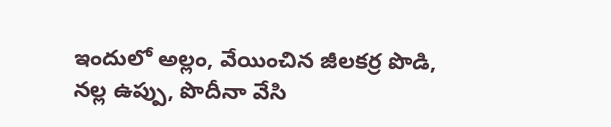ఇందులో అల్లం, వేయించిన జీలకర్ర పొడి, నల్ల ఉప్పు, పొదీనా వేసి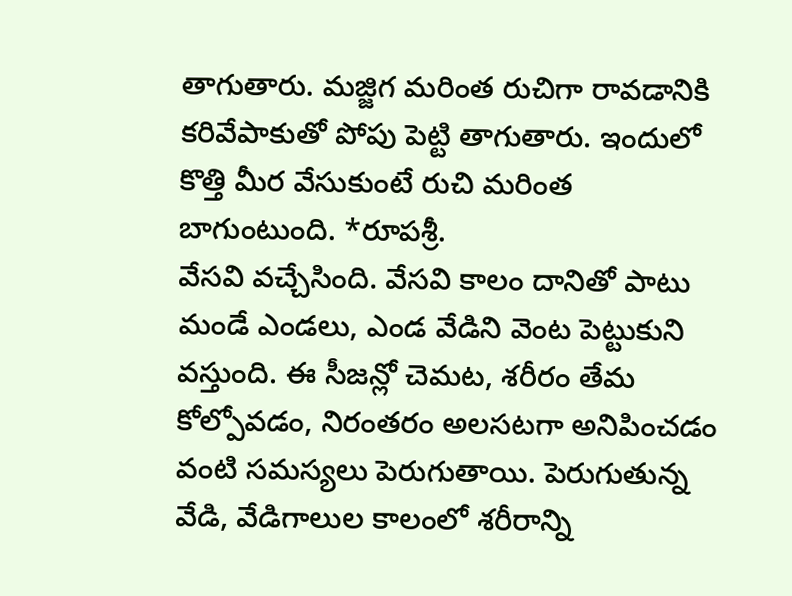తాగుతారు. మజ్జిగ మరింత రుచిగా రావడానికి కరివేపాకుతో పోపు పెట్టి తాగుతారు. ఇందులో కొత్తి మీర వేసుకుంటే రుచి మరింత బాగుంటుంది. *రూపశ్రీ.
వేసవి వచ్చేసింది. వేసవి కాలం దానితో పాటు మండే ఎండలు, ఎండ వేడిని వెంట పెట్టుకుని వస్తుంది. ఈ సీజన్లో చెమట, శరీరం తేమ కోల్పోవడం, నిరంతరం అలసటగా అనిపించడం వంటి సమస్యలు పెరుగుతాయి. పెరుగుతున్న వేడి, వేడిగాలుల కాలంలో శరీరాన్ని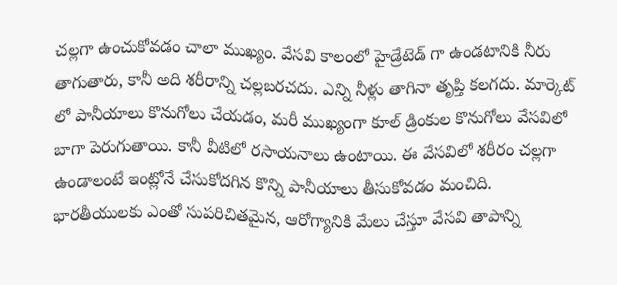చల్లగా ఉంచుకోవడం చాలా ముఖ్యం. వేసవి కాలంలో హైడ్రేటెడ్ గా ఉండటానికి నీరు తాగుతారు, కానీ అది శరీరాన్ని చల్లబరచదు. ఎన్ని నీళ్లు తాగినా తృప్తి కలగదు. మార్కెట్ లో పానీయాలు కొనుగోలు చేయడం, మరీ ముఖ్యంగా కూల్ డ్రింకుల కొనుగోలు వేసవిలో బాగా పెరుగుతాయి. కానీ వీటిలో రసాయనాలు ఉంటాయి. ఈ వేసవిలో శరీరం చల్లగా ఉండాలంటే ఇంట్లోనే చేసుకోదగిన కొన్ని పానీయాలు తీసుకోవడం మంచిది. భారతీయులకు ఎంతో సుపరిచితమైన, ఆరోగ్యానికి మేలు చేస్తూ వేసవి తాపాన్ని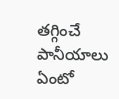తగ్గించే పానీయాలు ఏంటో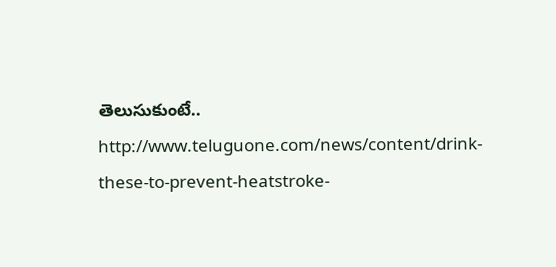తెలుసుకుంటే..
http://www.teluguone.com/news/content/drink-these-to-prevent-heatstroke-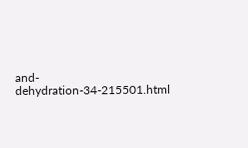and-dehydration-34-215501.html